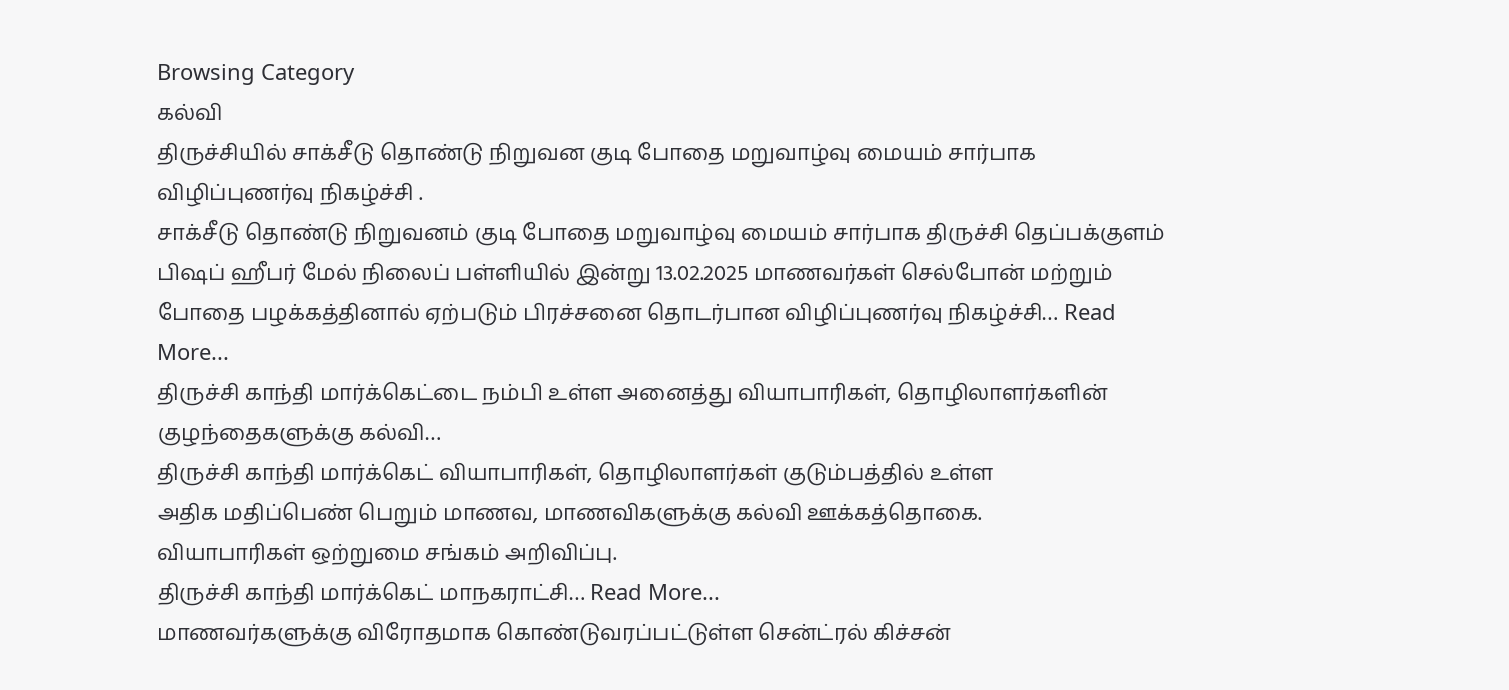Browsing Category
கல்வி
திருச்சியில் சாக்சீடு தொண்டு நிறுவன குடி போதை மறுவாழ்வு மையம் சார்பாக விழிப்புணர்வு நிகழ்ச்சி .
சாக்சீடு தொண்டு நிறுவனம் குடி போதை மறுவாழ்வு மையம் சார்பாக திருச்சி தெப்பக்குளம் பிஷப் ஹீபர் மேல் நிலைப் பள்ளியில் இன்று 13.02.2025 மாணவர்கள் செல்போன் மற்றும் போதை பழக்கத்தினால் ஏற்படும் பிரச்சனை தொடர்பான விழிப்புணர்வு நிகழ்ச்சி… Read More...
திருச்சி காந்தி மார்க்கெட்டை நம்பி உள்ள அனைத்து வியாபாரிகள், தொழிலாளர்களின் குழந்தைகளுக்கு கல்வி…
திருச்சி காந்தி மார்க்கெட் வியாபாரிகள், தொழிலாளர்கள் குடும்பத்தில் உள்ள
அதிக மதிப்பெண் பெறும் மாணவ, மாணவிகளுக்கு கல்வி ஊக்கத்தொகை.
வியாபாரிகள் ஒற்றுமை சங்கம் அறிவிப்பு.
திருச்சி காந்தி மார்க்கெட் மாநகராட்சி… Read More...
மாணவர்களுக்கு விரோதமாக கொண்டுவரப்பட்டுள்ள சென்ட்ரல் கிச்சன்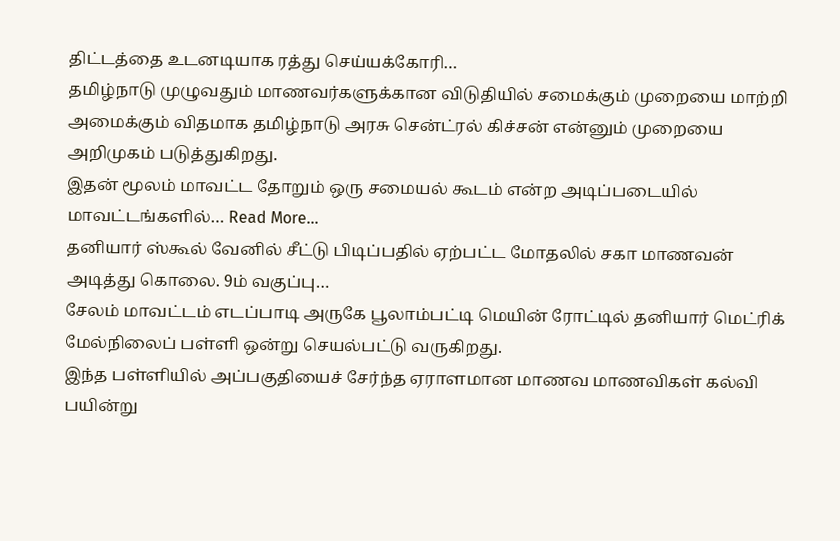திட்டத்தை உடனடியாக ரத்து செய்யக்கோரி…
தமிழ்நாடு முழுவதும் மாணவர்களுக்கான விடுதியில் சமைக்கும் முறையை மாற்றி அமைக்கும் விதமாக தமிழ்நாடு அரசு சென்ட்ரல் கிச்சன் என்னும் முறையை அறிமுகம் படுத்துகிறது.
இதன் மூலம் மாவட்ட தோறும் ஒரு சமையல் கூடம் என்ற அடிப்படையில் மாவட்டங்களில்… Read More...
தனியார் ஸ்கூல் வேனில் சீட்டு பிடிப்பதில் ஏற்பட்ட மோதலில் சகா மாணவன் அடித்து கொலை. 9ம் வகுப்பு…
சேலம் மாவட்டம் எடப்பாடி அருகே பூலாம்பட்டி மெயின் ரோட்டில் தனியார் மெட்ரிக் மேல்நிலைப் பள்ளி ஒன்று செயல்பட்டு வருகிறது.
இந்த பள்ளியில் அப்பகுதியைச் சேர்ந்த ஏராளமான மாணவ மாணவிகள் கல்வி பயின்று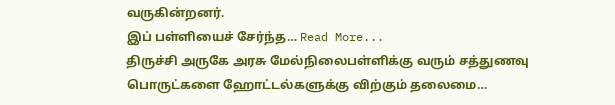வருகின்றனர்.
இப் பள்ளியைச் சேர்ந்த… Read More...
திருச்சி அருகே அரசு மேல்நிலைபள்ளிக்கு வரும் சத்துணவு பொருட்களை ஹோட்டல்களுக்கு விற்கும் தலைமை…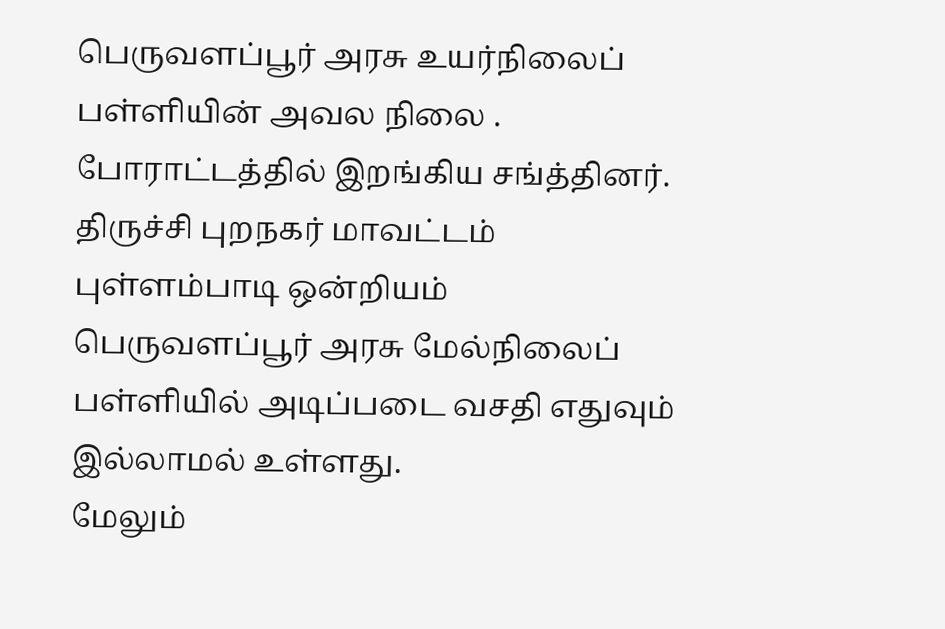பெருவளப்பூர் அரசு உயர்நிலைப் பள்ளியின் அவல நிலை . போராட்டத்தில் இறங்கிய சங்த்தினர்.
திருச்சி புறநகர் மாவட்டம் புள்ளம்பாடி ஒன்றியம் பெருவளப்பூர் அரசு மேல்நிலைப் பள்ளியில் அடிப்படை வசதி எதுவும் இல்லாமல் உள்ளது.
மேலும்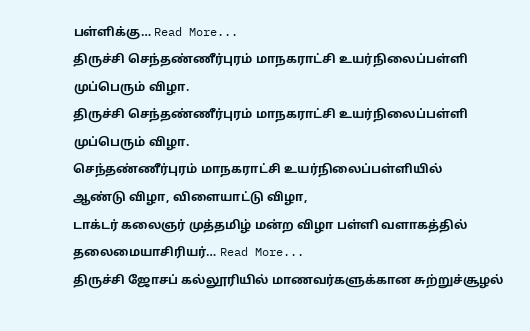பள்ளிக்கு… Read More...
திருச்சி செந்தண்ணீர்புரம் மாநகராட்சி உயர்நிலைப்பள்ளி முப்பெரும் விழா.
திருச்சி செந்தண்ணீர்புரம் மாநகராட்சி உயர்நிலைப்பள்ளி முப்பெரும் விழா.
செந்தண்ணீர்புரம் மாநகராட்சி உயர்நிலைப்பள்ளியில்
ஆண்டு விழா, விளையாட்டு விழா,
டாக்டர் கலைஞர் முத்தமிழ் மன்ற விழா பள்ளி வளாகத்தில் தலைமையாசிரியர்… Read More...
திருச்சி ஜோசப் கல்லூரியில் மாணவர்களுக்கான சுற்றுச்சூழல்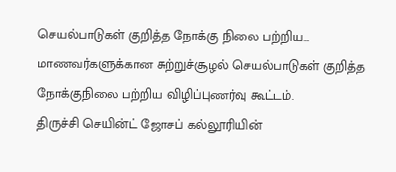செயல்பாடுகள் குறித்த நோக்கு நிலை பற்றிய…
மாணவர்களுக்கான சுற்றுச்சூழல் செயல்பாடுகள் குறித்த நோக்குநிலை பற்றிய விழிப்புணர்வு கூட்டம்.
திருச்சி செயின்ட் ஜோசப் கல்லூரியின்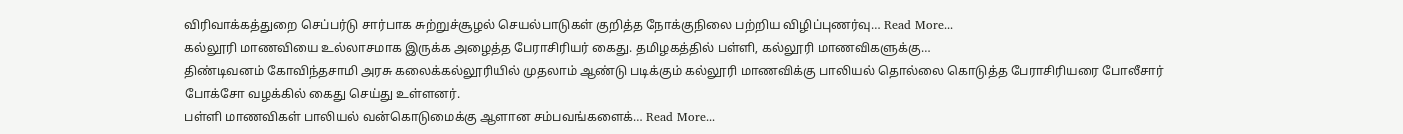விரிவாக்கத்துறை செப்பர்டு சார்பாக சுற்றுச்சூழல் செயல்பாடுகள் குறித்த நோக்குநிலை பற்றிய விழிப்புணர்வு… Read More...
கல்லூரி மாணவியை உல்லாசமாக இருக்க அழைத்த பேராசிரியர் கைது. தமிழகத்தில் பள்ளி, கல்லூரி மாணவிகளுக்கு…
திண்டிவனம் கோவிந்தசாமி அரசு கலைக்கல்லூரியில் முதலாம் ஆண்டு படிக்கும் கல்லூரி மாணவிக்கு பாலியல் தொல்லை கொடுத்த பேராசிரியரை போலீசார் போக்சோ வழக்கில் கைது செய்து உள்ளனர்.
பள்ளி மாணவிகள் பாலியல் வன்கொடுமைக்கு ஆளான சம்பவங்களைக்… Read More...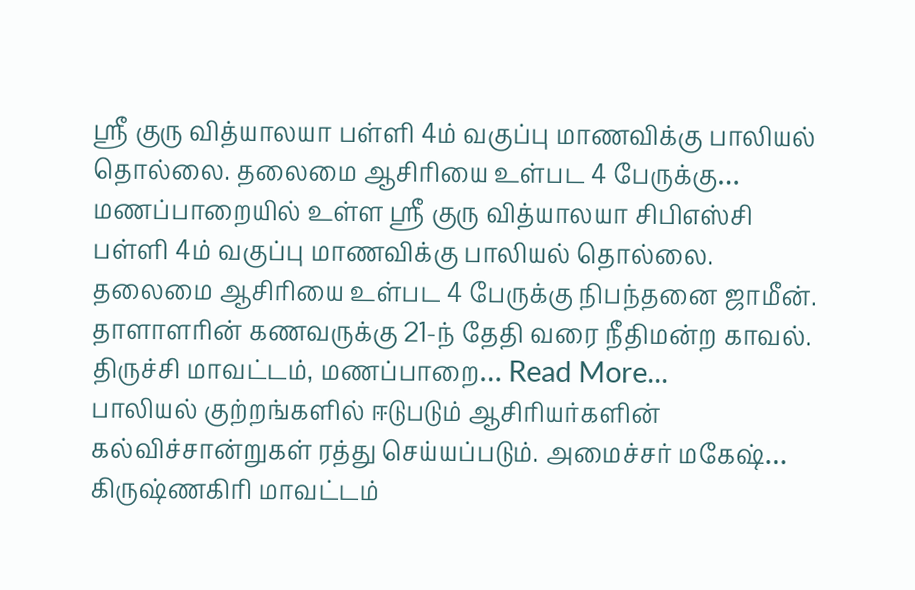ஸ்ரீ குரு வித்யாலயா பள்ளி 4ம் வகுப்பு மாணவிக்கு பாலியல் தொல்லை. தலைமை ஆசிரியை உள்பட 4 பேருக்கு…
மணப்பாறையில் உள்ள ஸ்ரீ குரு வித்யாலயா சிபிஎஸ்சி பள்ளி 4ம் வகுப்பு மாணவிக்கு பாலியல் தொல்லை. தலைமை ஆசிரியை உள்பட 4 பேருக்கு நிபந்தனை ஜாமீன்.
தாளாளரின் கணவருக்கு 21-ந் தேதி வரை நீதிமன்ற காவல்.
திருச்சி மாவட்டம், மணப்பாறை… Read More...
பாலியல் குற்றங்களில் ஈடுபடும் ஆசிரியர்களின் கல்விச்சான்றுகள் ரத்து செய்யப்படும். அமைச்சர் மகேஷ்…
கிருஷ்ணகிரி மாவட்டம்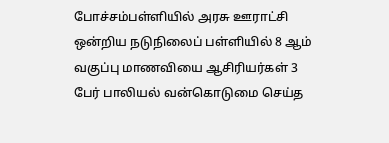போச்சம்பள்ளியில் அரசு ஊராட்சி ஒன்றிய நடுநிலைப் பள்ளியில் 8 ஆம் வகுப்பு மாணவியை ஆசிரியர்கள் 3 பேர் பாலியல் வன்கொடுமை செய்த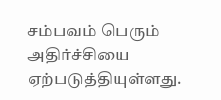சம்பவம் பெரும் அதிர்ச்சியை ஏற்படுத்தியுள்ளது.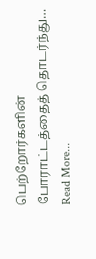பெற்றோர்களின் போராட்டத்தைத் தொடர்ந்து… Read More...